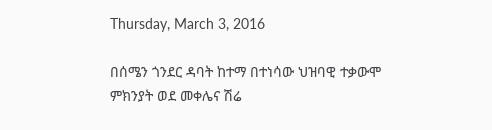Thursday, March 3, 2016

በሰሜን ጎንደር ዳባት ከተማ በተነሳው ህዝባዊ ተቃውሞ ምክንያት ወደ መቀሌና ሽሬ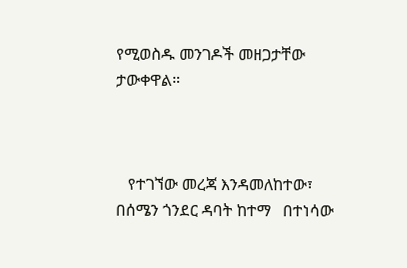የሚወስዱ መንገዶች መዘጋታቸው ታውቀዋል።



   የተገኘው መረጃ እንዳመለከተው፣ በሰሜን ጎንደር ዳባት ከተማ   በተነሳው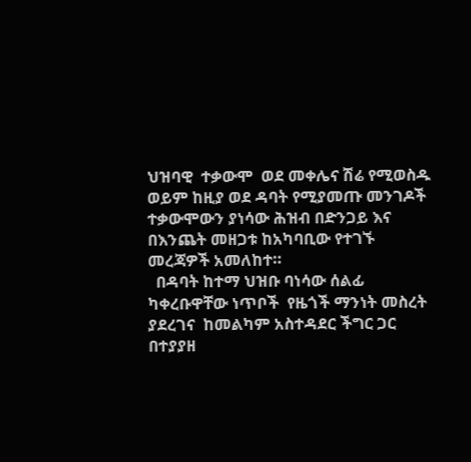ህዝባዊ  ተቃውሞ  ወደ መቀሌና ሽሬ የሚወስዱ ወይም ከዚያ ወደ ዳባት የሚያመጡ መንገዶች ተቃውሞውን ያነሳው ሕዝብ በድንጋይ እና በእንጨት መዘጋቱ ከአካባቢው የተገኙ መረጃዎች አመለከተ።
  በዳባት ከተማ ህዝቡ ባነሳው ሰልፊ ካቀረቡዋቸው ነጥቦች  የዜጎች ማንነት መስረት ያደረገና  ከመልካም አስተዳደር ችግር ጋር በተያያዘ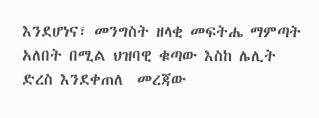እንደሆነና፣ መንግስት ዘላቂ መፍትሔ ማምጣት አለበት በሚል ህዝባዊ ቁጣው እስከ ሌሊት ድረስ እንደቀጠለ  መረጃው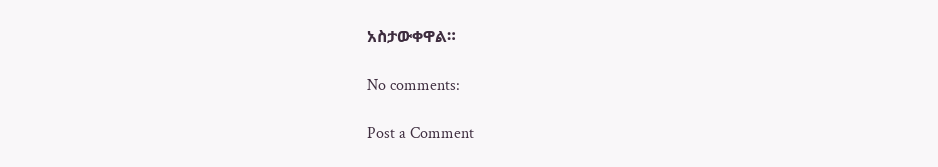አስታውቀዋል።

No comments:

Post a Comment